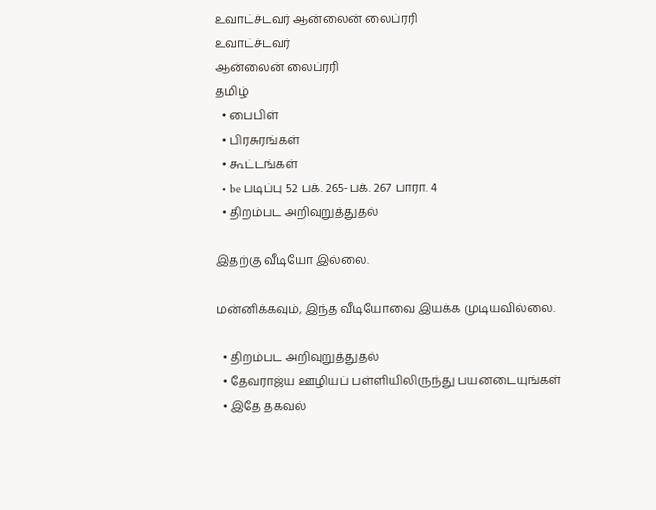உவாட்ச்டவர் ஆன்லைன் லைப்ரரி
உவாட்ச்டவர்
ஆன்லைன் லைப்ரரி
தமிழ்
  • பைபிள்
  • பிரசுரங்கள்
  • கூட்டங்கள்
  • be படிப்பு 52 பக். 265-பக். 267 பாரா. 4
  • திறம்பட அறிவுறுத்துதல்

இதற்கு வீடியோ இல்லை.

மன்னிக்கவும், இந்த வீடியோவை இயக்க முடியவில்லை.

  • திறம்பட அறிவுறுத்துதல்
  • தேவராஜ்ய ஊழியப் பள்ளியிலிருந்து பயனடையுங்கள்
  • இதே தகவல்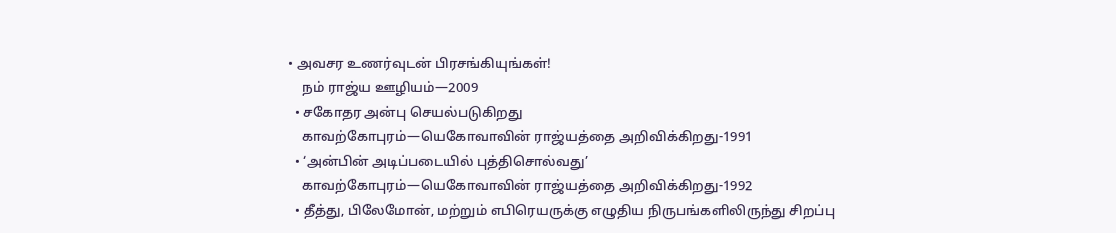• அவசர உணர்வுடன் பிரசங்கியுங்கள்!
    நம் ராஜ்ய ஊழியம்—2009
  • சகோதர அன்பு செயல்படுகிறது
    காவற்கோபுரம்—யெகோவாவின் ராஜ்யத்தை அறிவிக்கிறது-1991
  • ‘அன்பின் அடிப்படையில் புத்திசொல்வது’
    காவற்கோபுரம்—யெகோவாவின் ராஜ்யத்தை அறிவிக்கிறது-1992
  • தீத்து, பிலேமோன், மற்றும் எபிரெயருக்கு எழுதிய நிருபங்களிலிருந்து சிறப்பு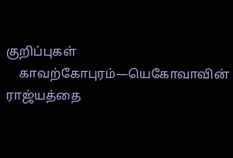குறிப்புகள்
    காவற்கோபுரம்—யெகோவாவின் ராஜ்யத்தை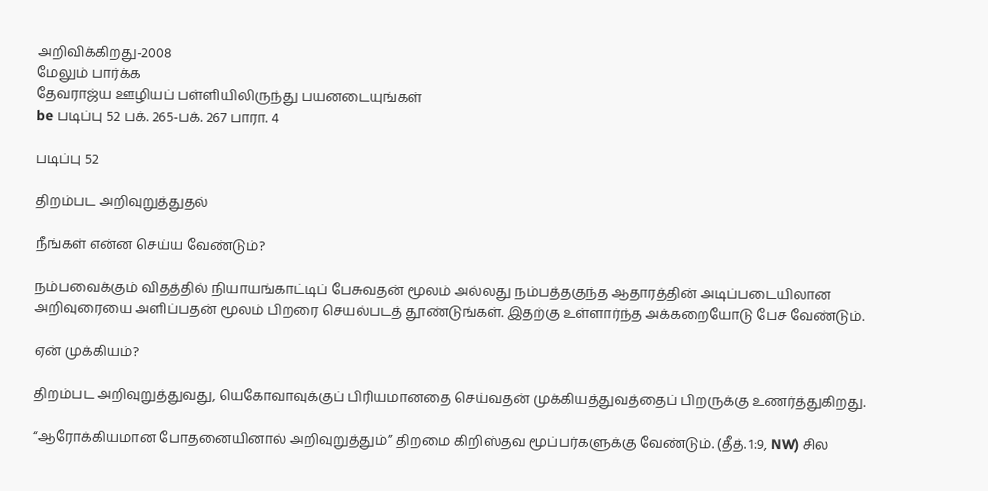அறிவிக்கிறது-2008
மேலும் பார்க்க
தேவராஜ்ய ஊழியப் பள்ளியிலிருந்து பயனடையுங்கள்
be படிப்பு 52 பக். 265-பக். 267 பாரா. 4

படிப்பு 52

திறம்பட அறிவுறுத்துதல்

நீங்கள் என்ன செய்ய வேண்டும்?

நம்பவைக்கும் விதத்தில் நியாயங்காட்டிப் பேசுவதன் மூலம் அல்லது நம்பத்தகுந்த ஆதாரத்தின் அடிப்படையிலான அறிவுரையை அளிப்பதன் மூலம் பிறரை செயல்படத் தூண்டுங்கள். இதற்கு உள்ளார்ந்த அக்கறையோடு பேச வேண்டும்.

ஏன் முக்கியம்?

திறம்பட அறிவுறுத்துவது, யெகோவாவுக்குப் பிரியமானதை செய்வதன் முக்கியத்துவத்தைப் பிறருக்கு உணர்த்துகிறது.

“ஆரோக்கியமான போதனையினால் அறிவுறுத்தும்” திறமை கிறிஸ்தவ மூப்பர்களுக்கு வேண்டும். (தீத். 1:9, NW) சில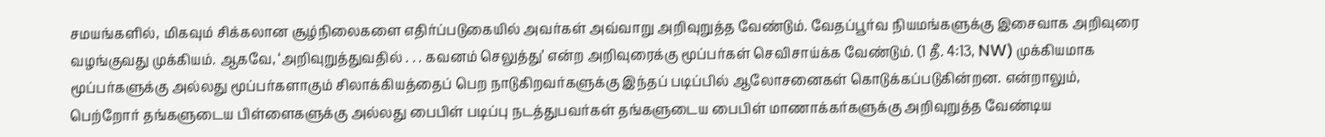சமயங்களில், மிகவும் சிக்கலான சூழ்நிலைகளை எதிர்ப்படுகையில் அவர்கள் அவ்வாறு அறிவுறுத்த வேண்டும். வேதப்பூர்வ நியமங்களுக்கு இசைவாக அறிவுரை வழங்குவது முக்கியம். ஆகவே, ‘அறிவுறுத்துவதில் . . . கவனம் செலுத்து’ என்ற அறிவுரைக்கு மூப்பர்கள் செவிசாய்க்க வேண்டும். (1 தீ. 4:13, NW) முக்கியமாக மூப்பர்களுக்கு அல்லது மூப்பர்களாகும் சிலாக்கியத்தைப் பெற நாடுகிறவர்களுக்கு இந்தப் படிப்பில் ஆலோசனைகள் கொடுக்கப்படுகின்றன. என்றாலும், பெற்றோர் தங்களுடைய பிள்ளைகளுக்கு அல்லது பைபிள் படிப்பு நடத்துபவர்கள் தங்களுடைய பைபிள் மாணாக்கர்களுக்கு அறிவுறுத்த வேண்டிய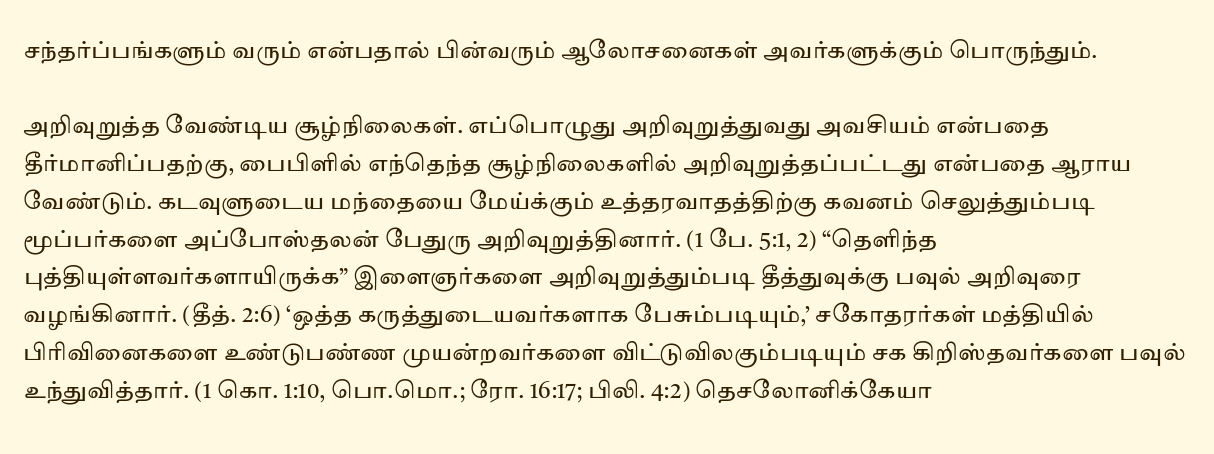சந்தர்ப்பங்களும் வரும் என்பதால் பின்வரும் ஆலோசனைகள் அவர்களுக்கும் பொருந்தும்.

அறிவுறுத்த வேண்டிய சூழ்நிலைகள். எப்பொழுது அறிவுறுத்துவது அவசியம் என்பதை தீர்மானிப்பதற்கு, பைபிளில் எந்தெந்த சூழ்நிலைகளில் அறிவுறுத்தப்பட்டது என்பதை ஆராய வேண்டும். கடவுளுடைய மந்தையை மேய்க்கும் உத்தரவாதத்திற்கு கவனம் செலுத்தும்படி மூப்பர்களை அப்போஸ்தலன் பேதுரு அறிவுறுத்தினார். (1 பே. 5:1, 2) “தெளிந்த புத்தியுள்ளவர்களாயிருக்க” இளைஞர்களை அறிவுறுத்தும்படி தீத்துவுக்கு பவுல் அறிவுரை வழங்கினார். (தீத். 2:6) ‘ஒத்த கருத்துடையவர்களாக பேசும்படியும்,’ சகோதரர்கள் மத்தியில் பிரிவினைகளை உண்டுபண்ண முயன்றவர்களை விட்டுவிலகும்படியும் சக கிறிஸ்தவர்களை பவுல் உந்துவித்தார். (1 கொ. 1:10, பொ.மொ.; ரோ. 16:17; பிலி. 4:2) தெசலோனிக்கேயா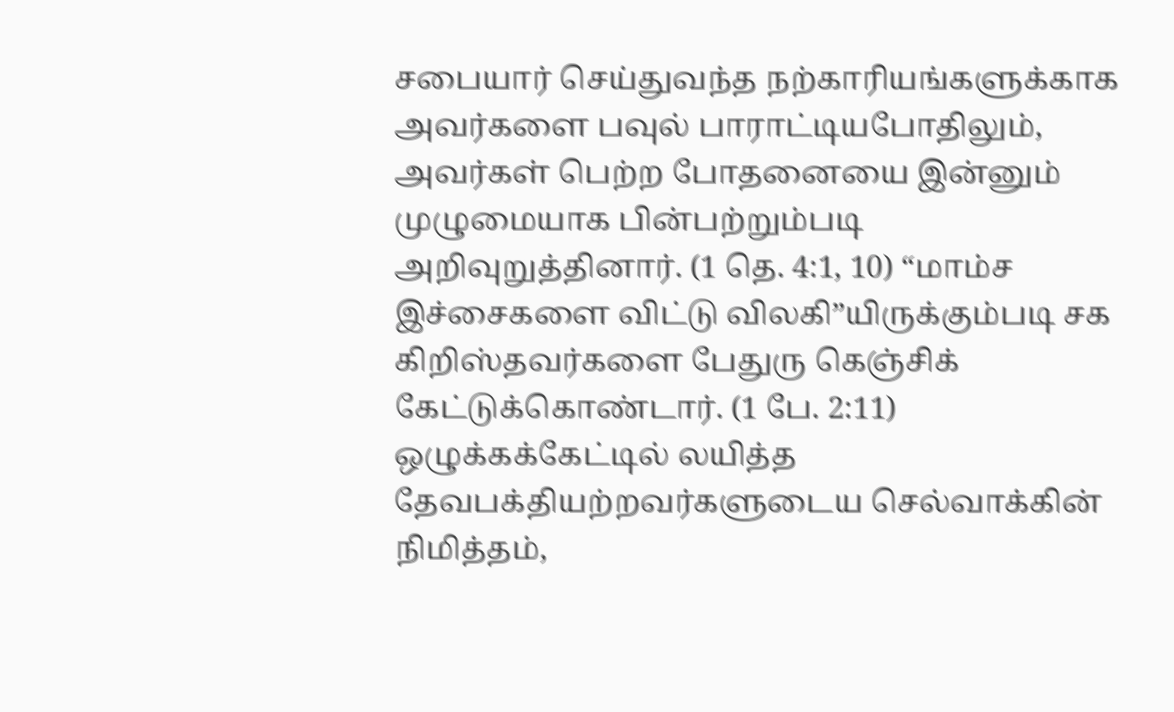சபையார் செய்துவந்த நற்காரியங்களுக்காக அவர்களை பவுல் பாராட்டியபோதிலும், அவர்கள் பெற்ற போதனையை இன்னும் முழுமையாக பின்பற்றும்படி அறிவுறுத்தினார். (1 தெ. 4:1, 10) “மாம்ச இச்சைகளை விட்டு விலகி”யிருக்கும்படி சக கிறிஸ்தவர்களை பேதுரு கெஞ்சிக் கேட்டுக்கொண்டார். (1 பே. 2:11) ஒழுக்கக்கேட்டில் லயித்த தேவபக்தியற்றவர்களுடைய செல்வாக்கின் நிமித்தம்,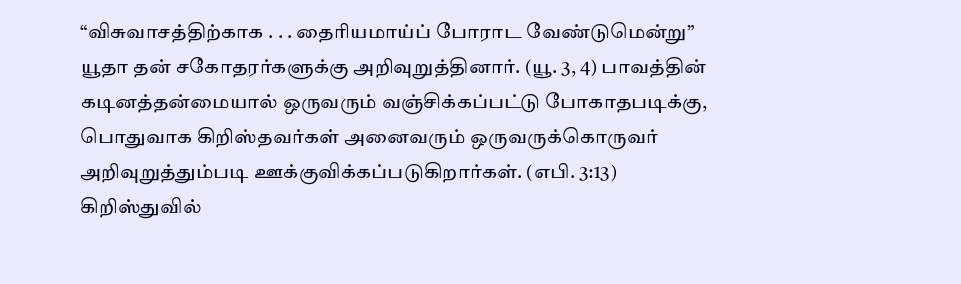“விசுவாசத்திற்காக . . . தைரியமாய்ப் போராட வேண்டுமென்று” யூதா தன் சகோதரர்களுக்கு அறிவுறுத்தினார். (யூ. 3, 4) பாவத்தின் கடினத்தன்மையால் ஒருவரும் வஞ்சிக்கப்பட்டு போகாதபடிக்கு, பொதுவாக கிறிஸ்தவர்கள் அனைவரும் ஒருவருக்கொருவர் அறிவுறுத்தும்படி ஊக்குவிக்கப்படுகிறார்கள். (எபி. 3:13) கிறிஸ்துவில்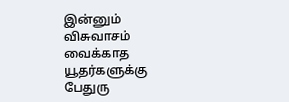இன்னும் விசுவாசம் வைக்காத யூதர்களுக்கு பேதுரு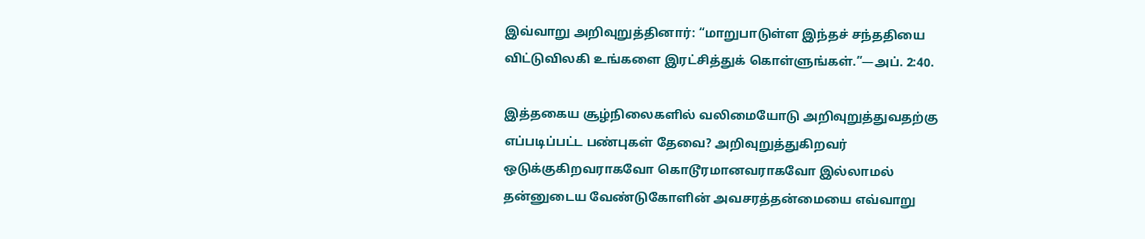இவ்வாறு அறிவுறுத்தினார்: “மாறுபாடுள்ள இந்தச் சந்ததியை விட்டுவிலகி உங்களை இரட்சித்துக் கொள்ளுங்கள்.”—அப். 2:40.

இத்தகைய சூழ்நிலைகளில் வலிமையோடு அறிவுறுத்துவதற்கு எப்படிப்பட்ட பண்புகள் தேவை? அறிவுறுத்துகிறவர் ஒடுக்குகிறவராகவோ கொடூரமானவராகவோ இல்லாமல் தன்னுடைய வேண்டுகோளின் அவசரத்தன்மையை எவ்வாறு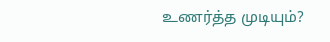உணர்த்த முடியும்?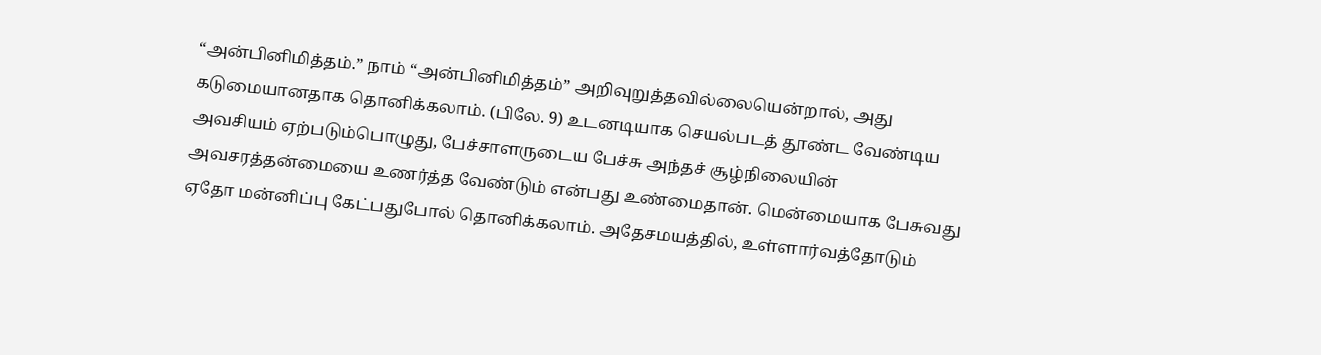“அன்பினிமித்தம்.” நாம் “அன்பினிமித்தம்” அறிவுறுத்தவில்லையென்றால், அது கடுமையானதாக தொனிக்கலாம். (பிலே. 9) உடனடியாக செயல்படத் தூண்ட வேண்டிய அவசியம் ஏற்படும்பொழுது, பேச்சாளருடைய பேச்சு அந்தச் சூழ்நிலையின் அவசரத்தன்மையை உணர்த்த வேண்டும் என்பது உண்மைதான். மென்மையாக பேசுவது ஏதோ மன்னிப்பு கேட்பதுபோல் தொனிக்கலாம். அதேசமயத்தில், உள்ளார்வத்தோடும்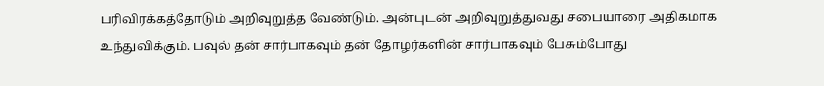பரிவிரக்கத்தோடும் அறிவுறுத்த வேண்டும். அன்புடன் அறிவுறுத்துவது சபையாரை அதிகமாக உந்துவிக்கும். பவுல் தன் சார்பாகவும் தன் தோழர்களின் சார்பாகவும் பேசும்போது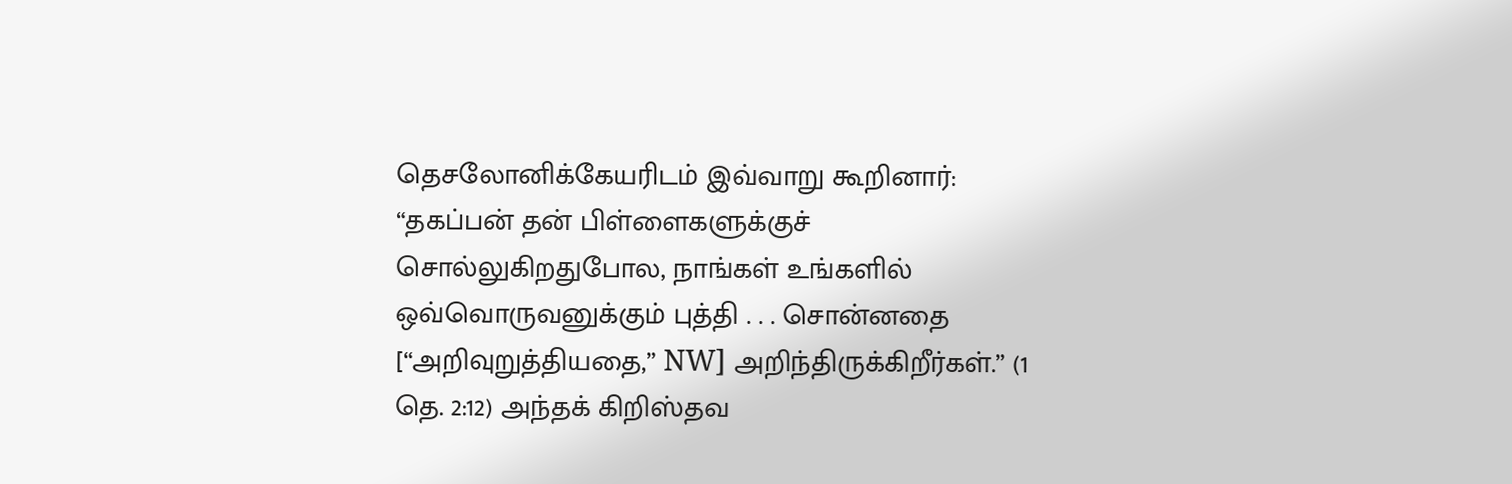தெசலோனிக்கேயரிடம் இவ்வாறு கூறினார்: “தகப்பன் தன் பிள்ளைகளுக்குச் சொல்லுகிறதுபோல, நாங்கள் உங்களில் ஒவ்வொருவனுக்கும் புத்தி . . . சொன்னதை [“அறிவுறுத்தியதை,” NW] அறிந்திருக்கிறீர்கள்.” (1 தெ. 2:12) அந்தக் கிறிஸ்தவ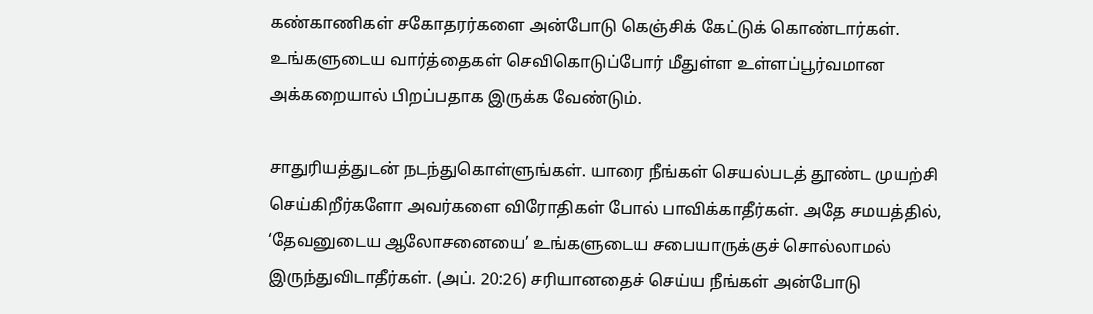கண்காணிகள் சகோதரர்களை அன்போடு கெஞ்சிக் கேட்டுக் கொண்டார்கள். உங்களுடைய வார்த்தைகள் செவிகொடுப்போர் மீதுள்ள உள்ளப்பூர்வமான அக்கறையால் பிறப்பதாக இருக்க வேண்டும்.

சாதுரியத்துடன் நடந்துகொள்ளுங்கள். யாரை நீங்கள் செயல்படத் தூண்ட முயற்சி செய்கிறீர்களோ அவர்களை விரோதிகள் போல் பாவிக்காதீர்கள். அதே சமயத்தில், ‘தேவனுடைய ஆலோசனையை’ உங்களுடைய சபையாருக்குச் சொல்லாமல் இருந்துவிடாதீர்கள். (அப். 20:26) சரியானதைச் செய்ய நீங்கள் அன்போடு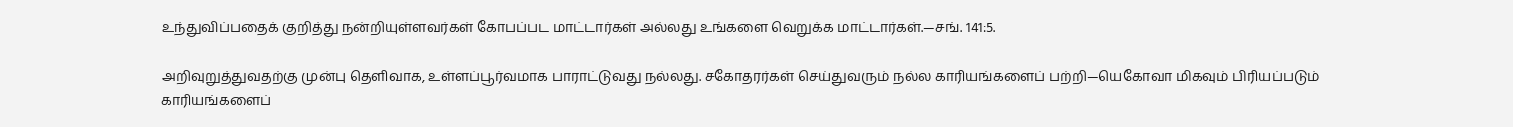உந்துவிப்பதைக் குறித்து நன்றியுள்ளவர்கள் கோபப்பட மாட்டார்கள் அல்லது உங்களை வெறுக்க மாட்டார்கள்.—சங். 141:5.

அறிவுறுத்துவதற்கு முன்பு தெளிவாக, உள்ளப்பூர்வமாக பாராட்டுவது நல்லது. சகோதரர்கள் செய்துவரும் நல்ல காரியங்களைப் பற்றி—யெகோவா மிகவும் பிரியப்படும் காரியங்களைப்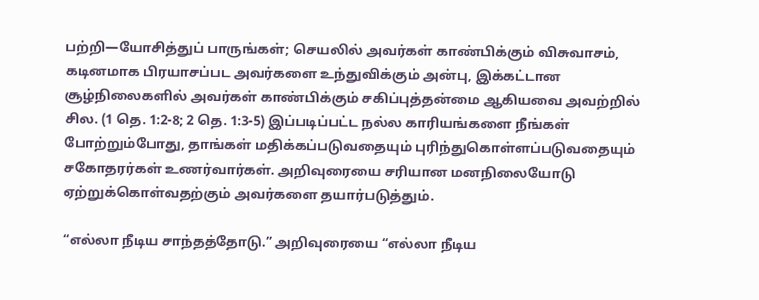பற்றி—யோசித்துப் பாருங்கள்; செயலில் அவர்கள் காண்பிக்கும் விசுவாசம், கடினமாக பிரயாசப்பட அவர்களை உந்துவிக்கும் அன்பு, இக்கட்டான சூழ்நிலைகளில் அவர்கள் காண்பிக்கும் சகிப்புத்தன்மை ஆகியவை அவற்றில் சில. (1 தெ. 1:2-8; 2 தெ. 1:3-5) இப்படிப்பட்ட நல்ல காரியங்களை நீங்கள் போற்றும்போது, தாங்கள் மதிக்கப்படுவதையும் புரிந்துகொள்ளப்படுவதையும் சகோதரர்கள் உணர்வார்கள். அறிவுரையை சரியான மனநிலையோடு ஏற்றுக்கொள்வதற்கும் அவர்களை தயார்படுத்தும்.

“எல்லா நீடிய சாந்தத்தோடு.” அறிவுரையை “எல்லா நீடிய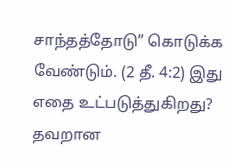சாந்தத்தோடு” கொடுக்க வேண்டும். (2 தீ. 4:2) இது எதை உட்படுத்துகிறது? தவறான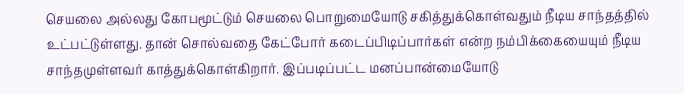செயலை அல்லது கோபமூட்டும் செயலை பொறுமையோடு சகித்துக்கொள்வதும் நீடிய சாந்தத்தில் உட்பட்டுள்ளது. தான் சொல்வதை கேட்போர் கடைப்பிடிப்பார்கள் என்ற நம்பிக்கையையும் நீடிய சாந்தமுள்ளவர் காத்துக்கொள்கிறார். இப்படிப்பட்ட மனப்பான்மையோடு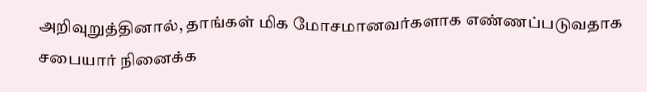அறிவுறுத்தினால், தாங்கள் மிக மோசமானவர்களாக எண்ணப்படுவதாக சபையார் நினைக்க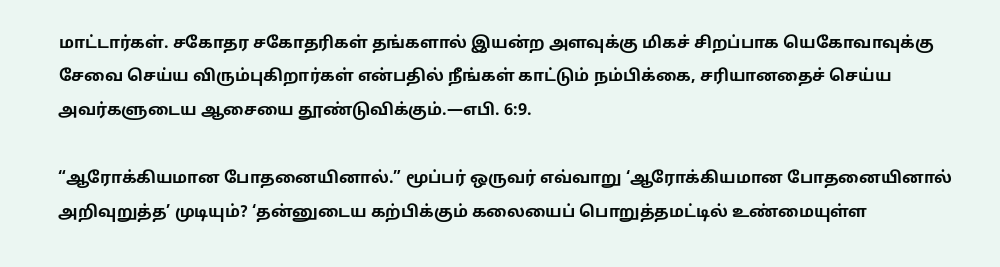மாட்டார்கள். சகோதர சகோதரிகள் தங்களால் இயன்ற அளவுக்கு மிகச் சிறப்பாக யெகோவாவுக்கு சேவை செய்ய விரும்புகிறார்கள் என்பதில் நீங்கள் காட்டும் நம்பிக்கை, சரியானதைச் செய்ய அவர்களுடைய ஆசையை தூண்டுவிக்கும்.—எபி. 6:9.

“ஆரோக்கியமான போதனையினால்.” மூப்பர் ஒருவர் எவ்வாறு ‘ஆரோக்கியமான போதனையினால் அறிவுறுத்த’ முடியும்? ‘தன்னுடைய கற்பிக்கும் கலையைப் பொறுத்தமட்டில் உண்மையுள்ள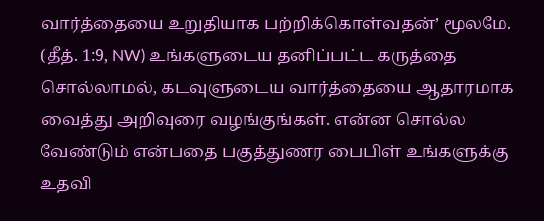வார்த்தையை உறுதியாக பற்றிக்கொள்வதன்’ மூலமே. (தீத். 1:9, NW) உங்களுடைய தனிப்பட்ட கருத்தை சொல்லாமல், கடவுளுடைய வார்த்தையை ஆதாரமாக வைத்து அறிவுரை வழங்குங்கள். என்ன சொல்ல வேண்டும் என்பதை பகுத்துணர பைபிள் உங்களுக்கு உதவி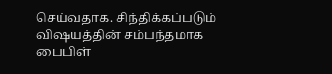செய்வதாக. சிந்திக்கப்படும் விஷயத்தின் சம்பந்தமாக பைபிள்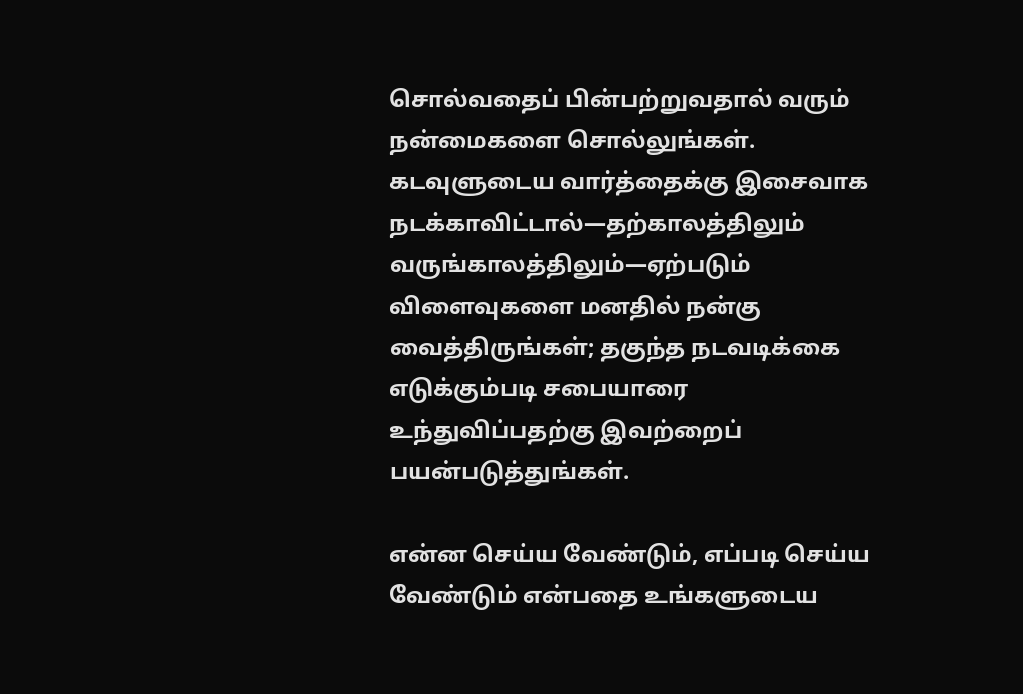சொல்வதைப் பின்பற்றுவதால் வரும் நன்மைகளை சொல்லுங்கள். கடவுளுடைய வார்த்தைக்கு இசைவாக நடக்காவிட்டால்—தற்காலத்திலும் வருங்காலத்திலும்—ஏற்படும் விளைவுகளை மனதில் நன்கு வைத்திருங்கள்; தகுந்த நடவடிக்கை எடுக்கும்படி சபையாரை உந்துவிப்பதற்கு இவற்றைப் பயன்படுத்துங்கள்.

என்ன செய்ய வேண்டும், எப்படி செய்ய வேண்டும் என்பதை உங்களுடைய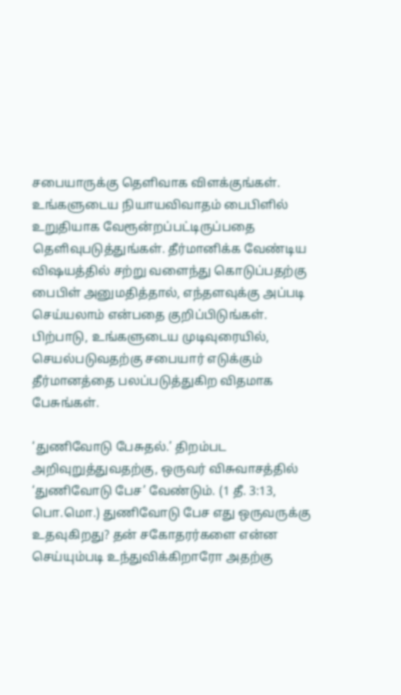சபையாருக்கு தெளிவாக விளக்குங்கள். உங்களுடைய நியாயவிவாதம் பைபிளில் உறுதியாக வேரூன்றப்பட்டிருப்பதை தெளிவுபடுத்துங்கள். தீர்மானிக்க வேண்டிய விஷயத்தில் சற்று வளைந்து கொடுப்பதற்கு பைபிள் அனுமதித்தால், எந்தளவுக்கு அப்படி செய்யலாம் என்பதை குறிப்பிடுங்கள். பிற்பாடு, உங்களுடைய முடிவுரையில், செயல்படுவதற்கு சபையார் எடுக்கும் தீர்மானத்தை பலப்படுத்துகிற விதமாக பேசுங்கள்.

‘துணிவோடு பேசுதல்.’ திறம்பட அறிவுறுத்துவதற்கு, ஒருவர் விசுவாசத்தில் ‘துணிவோடு பேச’ வேண்டும். (1 தீ. 3:13, பொ.மொ.) துணிவோடு பேச எது ஒருவருக்கு உதவுகிறது? தன் சகோதரர்களை என்ன செய்யும்படி உந்துவிக்கிறாரோ அதற்கு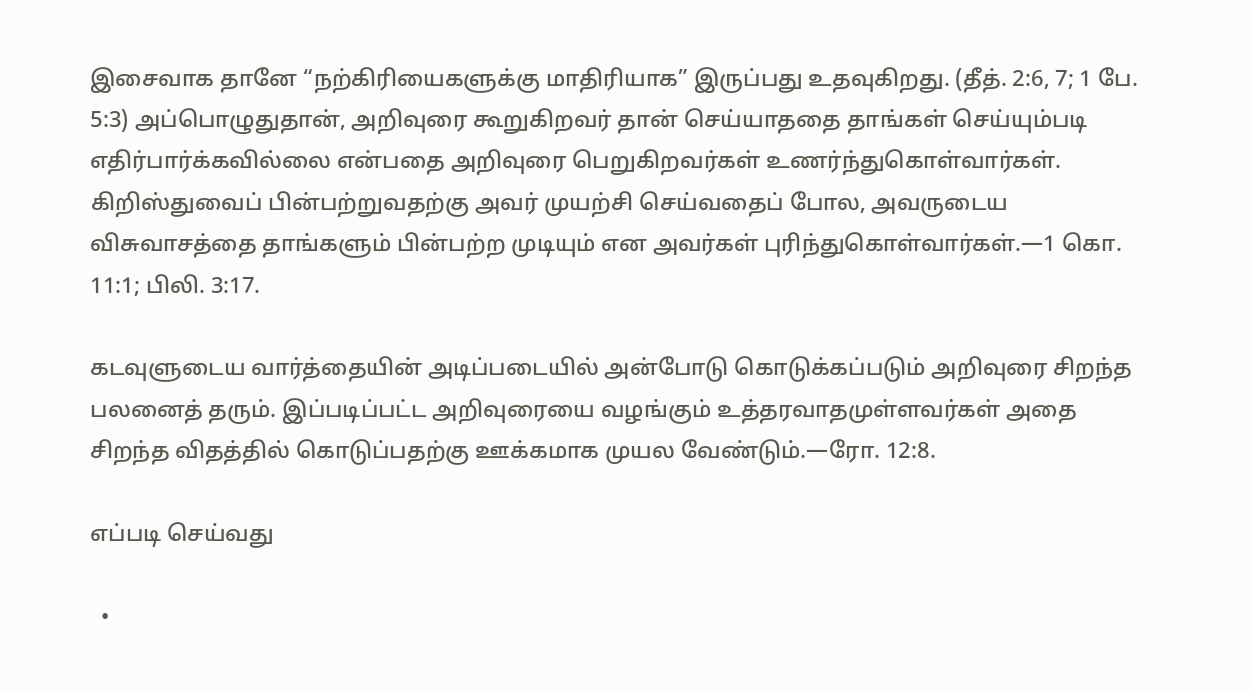இசைவாக தானே “நற்கிரியைகளுக்கு மாதிரியாக” இருப்பது உதவுகிறது. (தீத். 2:6, 7; 1 பே. 5:3) அப்பொழுதுதான், அறிவுரை கூறுகிறவர் தான் செய்யாததை தாங்கள் செய்யும்படி எதிர்பார்க்கவில்லை என்பதை அறிவுரை பெறுகிறவர்கள் உணர்ந்துகொள்வார்கள். கிறிஸ்துவைப் பின்பற்றுவதற்கு அவர் முயற்சி செய்வதைப் போல, அவருடைய விசுவாசத்தை தாங்களும் பின்பற்ற முடியும் என அவர்கள் புரிந்துகொள்வார்கள்.—1 கொ. 11:1; பிலி. 3:17.

கடவுளுடைய வார்த்தையின் அடிப்படையில் அன்போடு கொடுக்கப்படும் அறிவுரை சிறந்த பலனைத் தரும். இப்படிப்பட்ட அறிவுரையை வழங்கும் உத்தரவாதமுள்ளவர்கள் அதை சிறந்த விதத்தில் கொடுப்பதற்கு ஊக்கமாக முயல வேண்டும்.—ரோ. 12:8.

எப்படி செய்வது

  •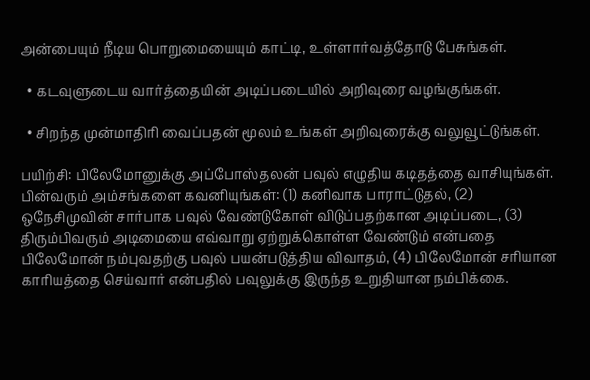அன்பையும் நீடிய பொறுமையையும் காட்டி, உள்ளார்வத்தோடு பேசுங்கள்.

  • கடவுளுடைய வார்த்தையின் அடிப்படையில் அறிவுரை வழங்குங்கள்.

  • சிறந்த முன்மாதிரி வைப்பதன் மூலம் உங்கள் அறிவுரைக்கு வலுவூட்டுங்கள்.

பயிற்சி: பிலேமோனுக்கு அப்போஸ்தலன் பவுல் எழுதிய கடிதத்தை வாசியுங்கள். பின்வரும் அம்சங்களை கவனியுங்கள்: (1) கனிவாக பாராட்டுதல், (2) ஒநேசிமுவின் சார்பாக பவுல் வேண்டுகோள் விடுப்பதற்கான அடிப்படை, (3) திரும்பிவரும் அடிமையை எவ்வாறு ஏற்றுக்கொள்ள வேண்டும் என்பதை பிலேமோன் நம்புவதற்கு பவுல் பயன்படுத்திய விவாதம், (4) பிலேமோன் சரியான காரியத்தை செய்வார் என்பதில் பவுலுக்கு இருந்த உறுதியான நம்பிக்கை.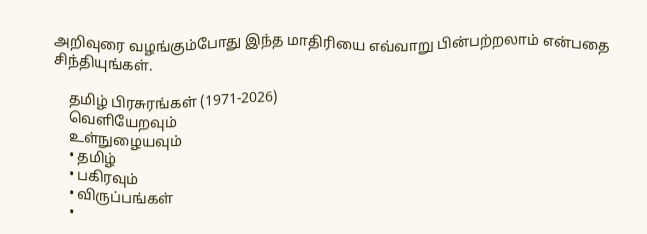அறிவுரை வழங்கும்போது இந்த மாதிரியை எவ்வாறு பின்பற்றலாம் என்பதை சிந்தியுங்கள்.

    தமிழ் பிரசுரங்கள் (1971-2026)
    வெளியேறவும்
    உள்நுழையவும்
    • தமிழ்
    • பகிரவும்
    • விருப்பங்கள்
    •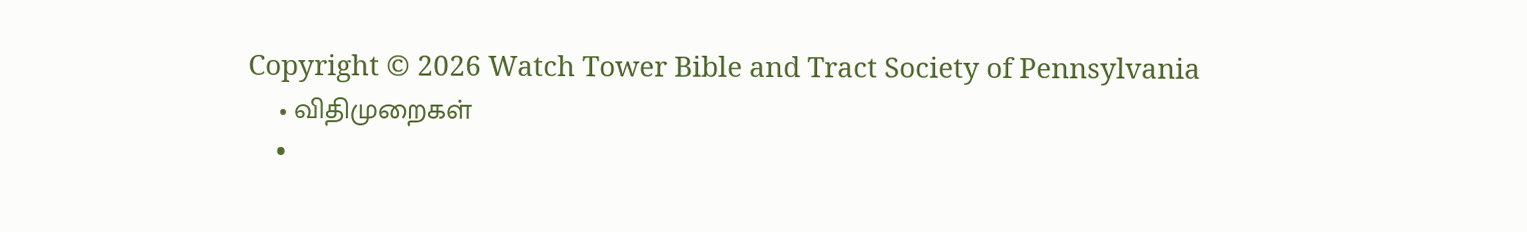Copyright © 2026 Watch Tower Bible and Tract Society of Pennsylvania
    • விதிமுறைகள்
    •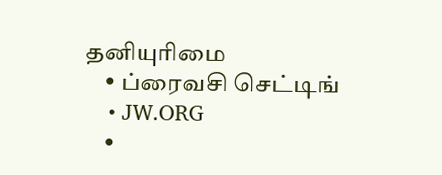தனியுரிமை
    • ப்ரைவசி செட்டிங்
    • JW.ORG
    •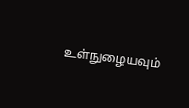உள்நுழையவும்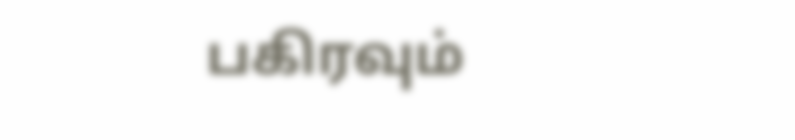பகிரவும்